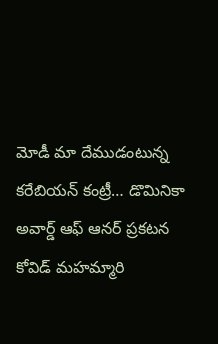మోడీ మా దేముడంటున్న కరేబియన్ కంట్రీ… డొమినికా అవార్డ్ ఆఫ్ ఆనర్ ప్రకటన
కోవిడ్ మహమ్మారి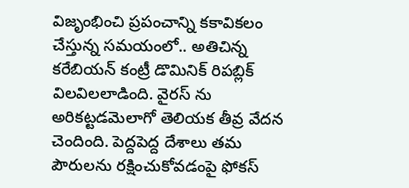విజృంభించి ప్రపంచాన్ని కకావికలం చేస్తున్న సమయంలో.. అతిచిన్న కరేబియన్ కంట్రీ డొమినిక్ రిపబ్లిక్ విలవిలలాడింది. వైరస్ ను అరికట్టడమెలాగో తెలియక తీవ్ర వేదన చెందింది. పెద్దపెద్ద దేశాలు తమ పౌరులను రక్షించుకోవడంపై ఫోకస్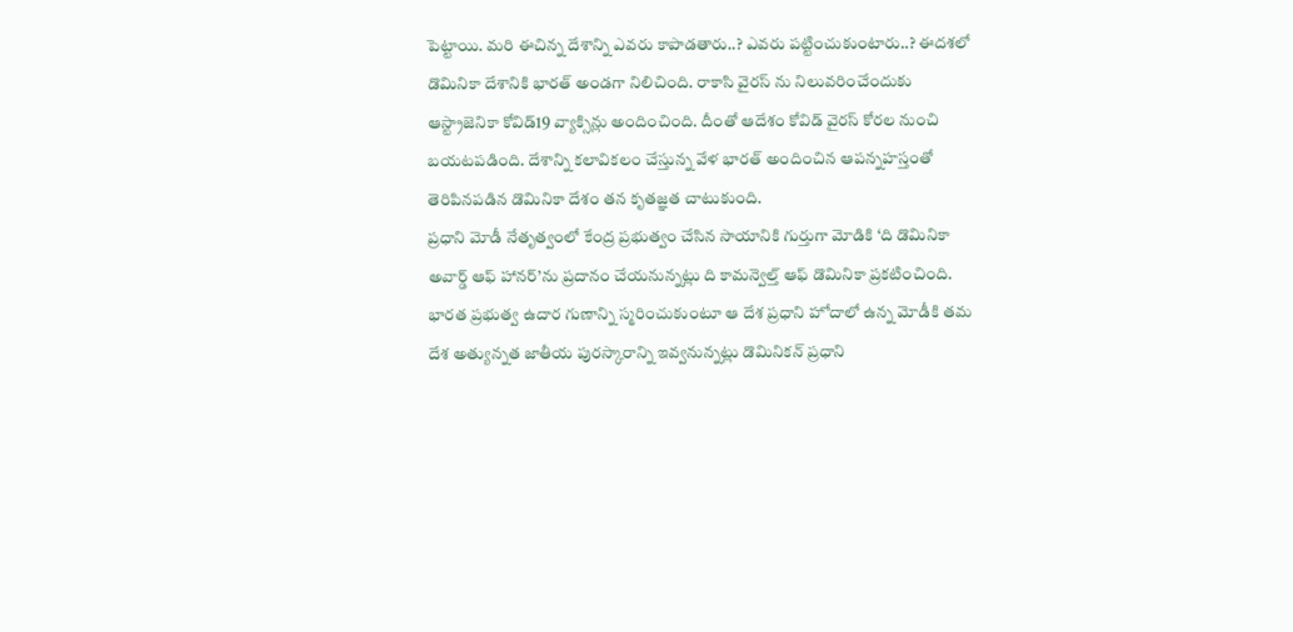పెట్టాయి. మరి ఈచిన్న దేశాన్ని ఎవరు కాపాడతారు..? ఎవరు పట్టించుకుంటారు..? ఈదశలో డొమినికా దేశానికి భారత్ అండగా నిలిచింది. రాకాసి వైరస్ ను నిలువరించేందుకు ఆస్ట్రాజెనికా కోవిడ్19 వ్యాక్సిన్లు అందించింది. దీంతో ఆదేశం కోవిడ్ వైరస్ కోరల నుంచి బయటపడింది. దేశాన్ని కలావికలం చేస్తున్న వేళ భారత్ అందించిన ఆపన్నహస్తంతో తెరిపినపడిన డొమినికా దేశం తన కృతజ్ఞత చాటుకుంది.
ప్రధాని మోడీ నేతృత్వంలో కేంద్ర ప్రభుత్వం చేసిన సాయానికి గుర్తుగా మోడికి ‘ది డొమినికా అవార్డ్ ఆఫ్ హానర్’ను ప్రదానం చేయనున్నట్లు ది కామన్వెల్త్ ఆఫ్ డొమినికా ప్రకటించింది. భారత ప్రభుత్వ ఉదార గుణాన్ని స్మరించుకుంటూ ఆ దేశ ప్రధాని హోదాలో ఉన్న మోడీకి తమ దేశ అత్యున్నత జాతీయ పురస్కారాన్ని ఇవ్వనున్నట్లు డొమినికన్ ప్రధాని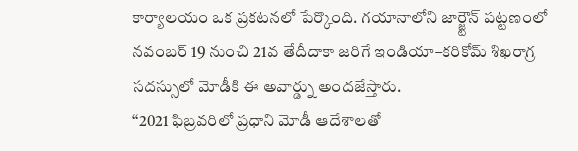కార్యాలయం ఒక ప్రకటనలో పేర్కొంది. గయానాలోని జార్జ్టౌన్ పట్టణంలో నవంబర్ 19 నుంచి 21వ తేదీదాకా జరిగే ఇండియా–కరికోమ్ శిఖరాగ్ర సదస్సులో మోడీకి ఈ అవార్డ్ను అందజేస్తారు.
‘‘2021 ఫిబ్రవరిలో ప్రధాని మోడీ ఆదేశాలతో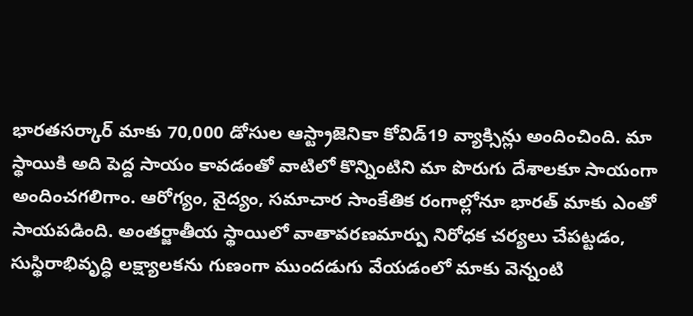భారతసర్కార్ మాకు 70,000 డోసుల ఆస్ట్రాజెనికా కోవిడ్19 వ్యాక్సిన్లు అందించింది. మా స్థాయికి అది పెద్ద సాయం కావడంతో వాటిలో కొన్నింటిని మా పొరుగు దేశాలకూ సాయంగా అందించగలిగాం. ఆరోగ్యం, వైద్యం, సమాచార సాంకేతిక రంగాల్లోనూ భారత్ మాకు ఎంతో సాయపడింది. అంతర్జాతీయ స్థాయిలో వాతావరణమార్పు నిరోధక చర్యలు చేపట్టడం, సుస్థిరాభివృద్ధి లక్ష్యాలకను గుణంగా ముందడుగు వేయడంలో మాకు వెన్నంటి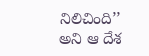నిలిచింది’’ అని ఆ దేశ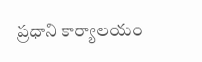ప్రధాని కార్యాలయం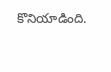కొనియాడింది.